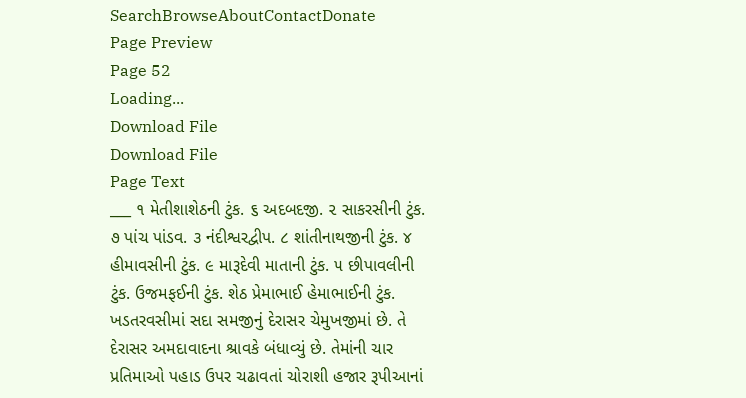SearchBrowseAboutContactDonate
Page Preview
Page 52
Loading...
Download File
Download File
Page Text
___ ૧ મેતીશાશેઠની ટુંક. ૬ અદબદજી. ૨ સાકરસીની ટુંક. ૭ પાંચ પાંડવ. ૩ નંદીશ્વરદ્વીપ. ૮ શાંતીનાથજીની ટુંક. ૪ હીમાવસીની ટુંક. ૯ મારૂદેવી માતાની ટુંક. ૫ છીપાવલીની ટુંક. ઉજમફઈની ટુંક. શેઠ પ્રેમાભાઈ હેમાભાઈની ટુંક. ખડતરવસીમાં સદા સમજીનું દેરાસર ચેમુખજીમાં છે. તે દેરાસર અમદાવાદના શ્રાવકે બંધાવ્યું છે. તેમાંની ચાર પ્રતિમાઓ પહાડ ઉપર ચઢાવતાં ચોરાશી હજાર રૂપીઆનાં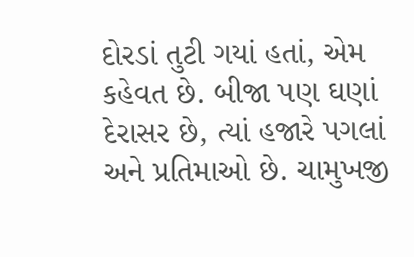દોરડાં તુટી ગયાં હતાં, એમ કહેવત છે. બીજા પણ ઘણાં દેરાસર છે, ત્યાં હજારે પગલાં અને પ્રતિમાઓ છે. ચામુખજી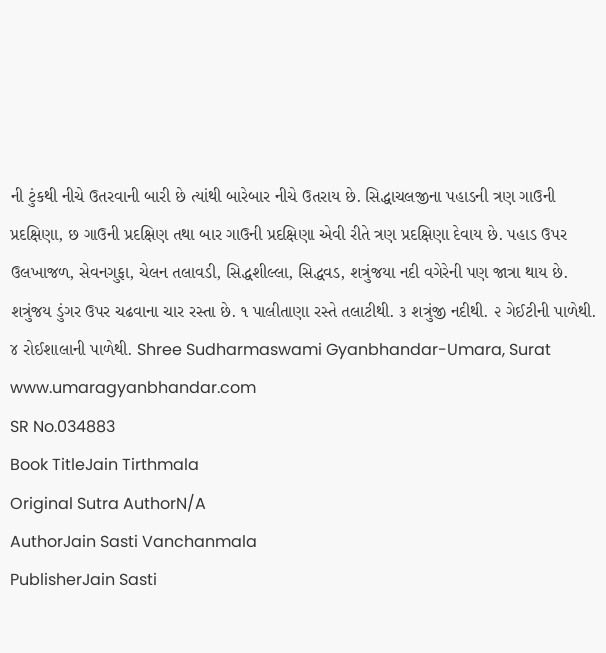ની ટુંકથી નીચે ઉતરવાની બારી છે ત્યાંથી બારેબાર નીચે ઉતરાય છે. સિદ્ધાચલજીના પહાડની ત્રણ ગાઉની પ્રદક્ષિણા, છ ગાઉની પ્રદક્ષિણ તથા બાર ગાઉની પ્રદક્ષિણા એવી રીતે ત્રણ પ્રદક્ષિણા દેવાય છે. પહાડ ઉપર ઉલખાજળ, સેવનગુફા, ચેલન તલાવડી, સિદ્ધશીલ્લા, સિદ્ધવડ, શત્રુંજયા નદી વગેરેની પણ જાત્રા થાય છે. શત્રુંજય ડુંગર ઉપર ચઢવાના ચાર રસ્તા છે. ૧ પાલીતાણા રસ્તે તલાટીથી. ૩ શત્રુંજી નદીથી. ૨ ગેઈટીની પાળેથી. ૪ રોઈશાલાની પાળેથી. Shree Sudharmaswami Gyanbhandar-Umara, Surat www.umaragyanbhandar.com
SR No.034883
Book TitleJain Tirthmala
Original Sutra AuthorN/A
AuthorJain Sasti Vanchanmala
PublisherJain Sasti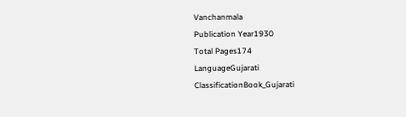Vanchanmala
Publication Year1930
Total Pages174
LanguageGujarati
ClassificationBook_Gujarati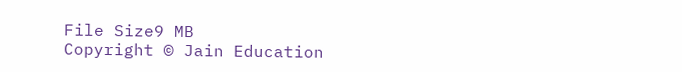File Size9 MB
Copyright © Jain Education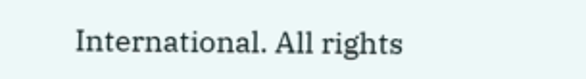International. All rights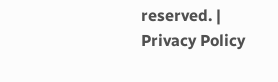reserved. | Privacy Policy